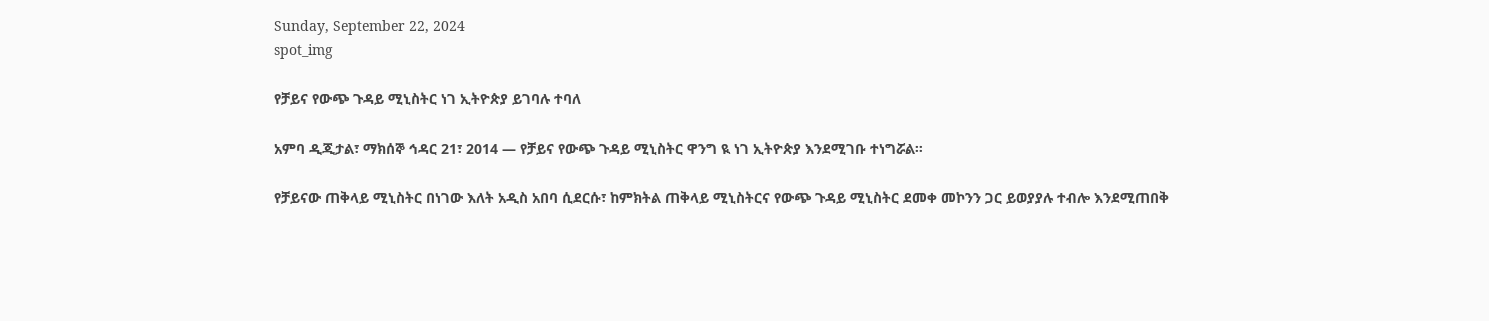Sunday, September 22, 2024
spot_img

የቻይና የውጭ ጉዳይ ሚኒስትር ነገ ኢትዮጵያ ይገባሉ ተባለ

አምባ ዲጂታል፣ ማክሰኞ ኅዳር 21፣ 2014 ― የቻይና የውጭ ጉዳይ ሚኒስትር ዋንግ ዪ ነገ ኢትዮጵያ እንደሚገቡ ተነግሯል።

የቻይናው ጠቅላይ ሚኒስትር በነገው እለት አዲስ አበባ ሲደርሱ፣ ከምክትል ጠቅላይ ሚኒስትርና የውጭ ጉዳይ ሚኒስትር ደመቀ መኮንን ጋር ይወያያሉ ተብሎ እንደሚጠበቅ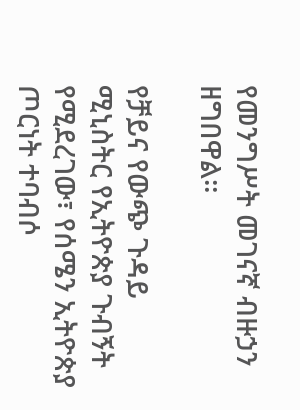የመንግሥት መገናኛ ብዙኃን ዘግበዋል።

የቻይና የውጭ ጉዳይ ሚኒስትር የኢትዮጵያ ጉብኝት የሚደረገው፣ የሰሜን ኢትዮጵያ ጦርነት ተባብሶ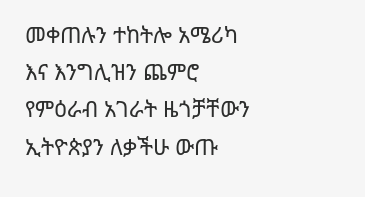መቀጠሉን ተከትሎ አሜሪካ እና እንግሊዝን ጨምሮ የምዕራብ አገራት ዜጎቻቸውን ኢትዮጵያን ለቃችሁ ውጡ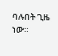ባሉበት ጊዜ ነው።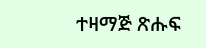ተዛማጅ ጽሑፍ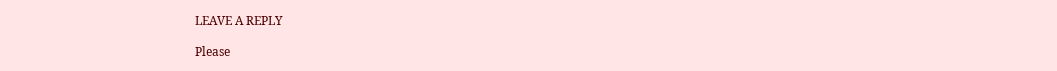LEAVE A REPLY

Please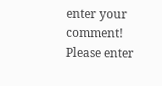enter your comment!
Please enter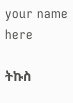your name here

ትኩስ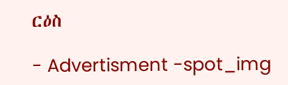ርዕስ

- Advertisment -spot_img